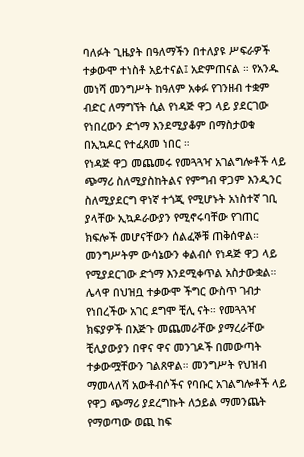ባለፉት ጊዜያት በዓለማችን በተለያዩ ሥፍራዎች ተቃውሞ ተነስቶ አይተናል፤ አድምጠናል ። የአንዱ መነሻ መንግሥት ከዓለም አቀፉ የገንዘብ ተቋም ብድር ለማግኘት ሲል የነዳጅ ዋጋ ላይ ያደርገው የነበረውን ድጎማ እንደሚያቆም በማስታወቁ በኢኳዶር የተፈጸመ ነበር ።
የነዳጅ ዋጋ መጨመሩ የመጓጓዣ አገልግሎቶች ላይ ጭማሪ ስለሚያስከትልና የምግብ ዋጋም እንዲንር ስለሚያደርግ ዋነኛ ተጎጂ የሚሆኑት አነስተኛ ገቢ ያላቸው ኢኳዶራውያን የሚኖሩባቸው የገጠር ክፍሎች መሆናቸውን ሰልፈኞቹ ጠቅሰዋል። መንግሥትም ውሳኔውን ቀልብሶ የነዳጅ ዋጋ ላይ የሚያደርገው ድጎማ እንደሚቀጥል አስታውቋል።
ሌላዋ በህዝቧ ተቃውሞ ችግር ውስጥ ገብታ የነበረችው አገር ደግሞ ቺሊ ናት። የመጓጓዣ ክፍያዎች በእጅጉ መጨመራቸው ያማረራቸው ቺሊያውያን በዋና ዋና መንገዶች በመውጣት ተቃውሟቸውን ገልጸዋል። መንግሥት የህዝብ ማመላለሻ አውቶብሶችና የባቡር አገልግሎቶች ላይ የዋጋ ጭማሪ ያደረግኩት ለኃይል ማመንጨት የማወጣው ወጪ ከፍ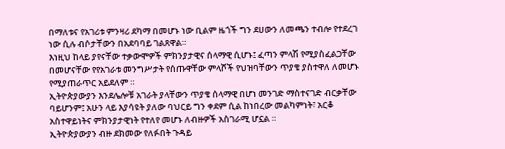በማለቱና የአገሪቱ ምንዛሪ ደካማ በመሆኑ ነው ቢልም ዜጎች ግን ደሀውን ለመጫን ተብሎ የተደረገ ነው ሲሉ ብሶታቸውን በአደባባይ ገልጸዋል።
እነዚህ ከላይ ያየናቸው ተቃውሞዎች ምክንያታዊና ሰላማዊ ሲሆኑ፤ ፈጣን ምላሽ የሚያስፈልጋቸው በመሆናቸው የየአገራቱ መንግሥታት የሰጡዋቸው ምላሾች የህዝባቸውን ጥያቄ ያስተዋለ ለመሆኑ የሚያጠራጥር አይደለም ።
ኢትዮጵያውያን እንደሌሎቹ አገራት ያላቸውን ጥያቄ ሰላማዊ በሆነ መንገድ ማስተናገድ ብርቃቸው ባይሆንም፤ አሁን ላይ እያሳዩት ያለው ባህርይ ግን ቀደም ሲል ከነበረው መልካምነት፣ አርቆ አስተዋይነትና ምክንያታዊነት የተለየ መሆኑ ለብዙዎች አስገራሚ ሆኗል ።
ኢትዮጵያውያን ብዙ ደክመው የለፉበት ጉዳይ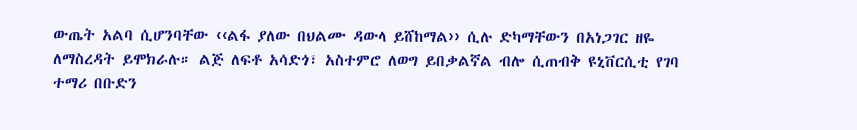ውጤት አልባ ሲሆንባቸው ‹‹ልፋ ያለው በህልሙ ዳውላ ይሸከማል›› ሲሉ ድካማቸውን በአነጋገር ዘዬ ለማስረዳት ይሞክራሉ። ልጅ ለፍቶ አሳድጎ፣ አስተምሮ ለወግ ይበቃልኛል ብሎ ሲጠብቅ ዩኒቨርሲቲ የገባ ተማሪ በቡድን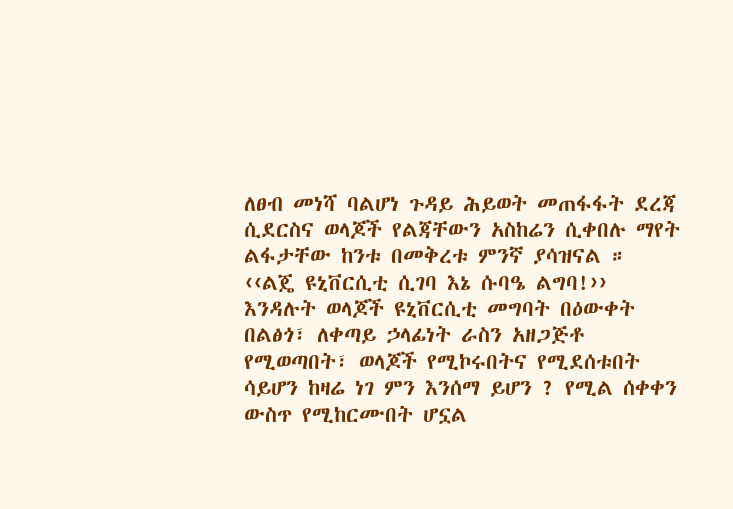ለፀብ መነሻ ባልሆነ ጉዳይ ሕይወት መጠፋፋት ደረጃ ሲደርስና ወላጆች የልጃቸውን አስከሬን ሲቀበሉ ማየት ልፋታቸው ከንቱ በመቅረቱ ምንኛ ያሳዝናል ።
‹‹ልጄ ዩኒቨርሲቲ ሲገባ እኔ ሱባዔ ልግባ!›› እንዳሉት ወላጆች ዩኒቨርሲቲ መግባት በዕውቀት በልፅጎ፣ ለቀጣይ ኃላፊነት ራስን አዘጋጅቶ የሚወጣበት፣ ወላጆች የሚኮሩበትና የሚደሰቱበት ሳይሆን ከዛሬ ነገ ምን እንሰማ ይሆን ? የሚል ሰቀቀን ውስጥ የሚከርሙበት ሆኗል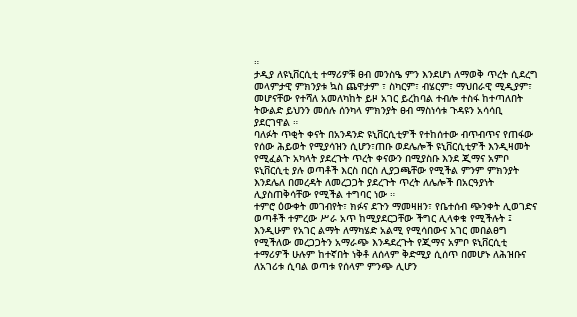።
ታዲያ ለዩኒቨርሲቲ ተማሪዎቹ ፀብ መንስዔ ምን እንደሆነ ለማወቅ ጥረት ሲደረግ መላምታዊ ምክንያቱ ኳስ ጨዋታም ፣ ስካርም፣ ብሄርም፣ ማህበራዊ ሚዲያም፣ መሆናቸው የተሻለ አመለካከት ይዞ አገር ይረከባል ተብሎ ተስፋ ከተጣለበት ትውልድ ይህንን መሰሉ ሰንካላ ምክንያት ፀብ ማስነሳቱ ጉዳዩን አሳሳቢ ያደርገዋል ።
ባለፉት ጥቂት ቀናት በአንዳንድ ዩኒቨርሲቲዎች የተከሰተው ብጥብጥና የጠፋው የሰው ሕይወት የሚያሳዝን ሲሆን፣ጠቡ ወደሌሎች ዩኒቨርሲቲዎች እንዲዛመት የሚፈልጉ አካላት ያደረጉት ጥረት ቀናውን በሚያስቡ እንደ ጂማና አምቦ ዩኒቨርሲቲ ያሉ ወጣቶች እርስ በርስ ሊያጋጫቸው የሚችል ምንም ምክንያት እንደሌለ በመረዳት ለመረጋጋት ያደረጉት ጥረት ለሌሎች በአርዓያነት ሊያስጠቅሳቸው የሚችል ተግባር ነው ።
ተምሮ ዕውቀት መገብየት፣ ክፉና ደጉን ማመዛዘን፣ የቤተሰብ ጭንቀት ሊወገድና ወጣቶች ተምረው ሥራ አጥ ከሚያደርጋቸው ችግር ሊላቀቁ የሚችሉት ፤ እንዲሁም የአገር ልማት ለማካሄድ አልሚ የሚሳበውና አገር መበልፀግ የሚችለው መረጋጋትን አማራጭ እንዳደረጉት የጂማና አምቦ ዩኒቨርሲቲ ተማሪዎች ሁሉም ከተኛበት ነቅቶ ለሰላም ቅድሚያ ሲሰጥ በመሆኑ ለሕዝቡና ለአገሪቱ ሲባል ወጣቱ የሰላም ምንጭ ሊሆን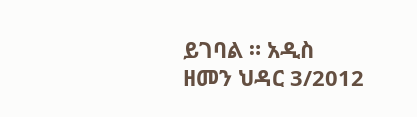ይገባል ። አዲስ ዘመን ህዳር 3/2012